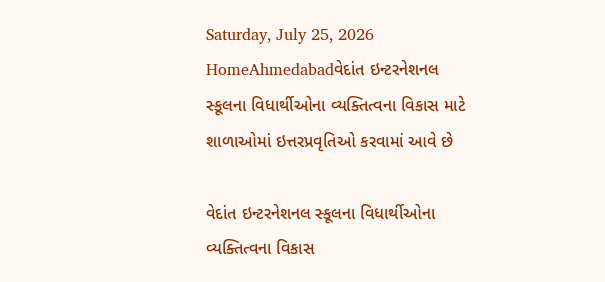Saturday, July 25, 2026
HomeAhmedabadવેદાંત ઇન્ટરનેશનલ સ્કૂલના વિધાર્થીઓના વ્યક્તિત્વના વિકાસ માટે શાળાઓમાં ઇત્તરપ્રવૃતિઓ કરવામાં આવે છે

વેદાંત ઇન્ટરનેશનલ સ્કૂલના વિધાર્થીઓના વ્યક્તિત્વના વિકાસ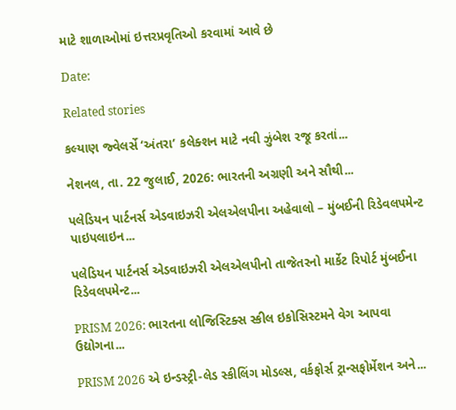માટે શાળાઓમાં ઇત્તરપ્રવૃતિઓ કરવામાં આવે છે

Date:

Related stories

કલ્યાણ જ્વેલર્સે ‘અંતરા’ કલેક્શન માટે નવી ઝુંબેશ રજૂ કરતાં...

નેશનલ, તા. 22 જુલાઈ, 2026: ભારતની અગ્રણી અને સૌથી...

પલેડિયન પાર્ટનર્સ એડવાઇઝરી એલએલપીના અહેવાલો – મુંબઈની રિડેવલપમેન્ટ પાઇપલાઇન...

પલેડિયન પાર્ટનર્સ એડવાઇઝરી એલએલપીનો તાજેતરનો માર્કેટ રિપોર્ટ મુંબઈના રિડેવલપમેન્ટ...

PRISM 2026: ભારતના લોજિસ્ટિક્સ સ્કીલ ઇકોસિસ્ટમને વેગ આપવા ઉદ્યોગના...

PRISM 2026 એ ઇન્ડસ્ટ્રી-લેડ સ્કીલિંગ મોડલ્સ, વર્કફોર્સ ટ્રાન્સફોર્મેશન અને...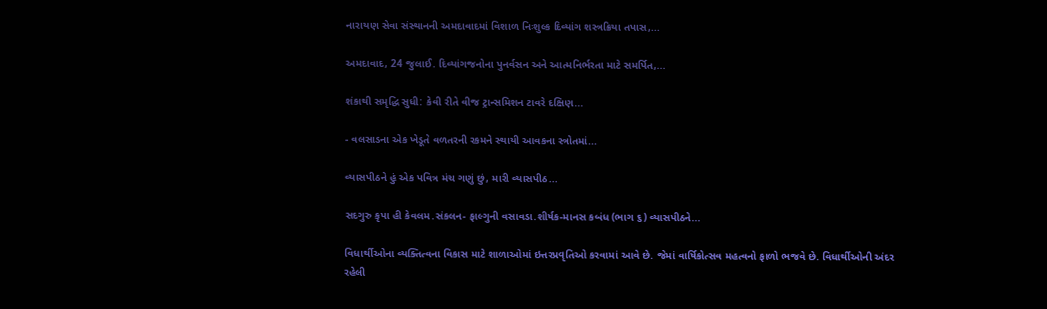નારાયણ સેવા સંસ્થાનની અમદાવાદમાં વિશાળ નિઃશુલ્ક દિવ્યાંગ શસ્ત્રક્રિયા તપાસ,...

અમદાવાદ, 24 જુલાઈ. દિવ્યાંગજનોના પુનર્વસન અને આત્મનિર્ભરતા માટે સમર્પિત,...

શંકાથી સમૃદ્ધિ સુધી: કેવી રીતે વીજ ટ્રાન્સમિશન ટાવરે દક્ષિણ...

- વલસાડના એક ખેડૂતે વળતરની રકમને સ્થાયી આવકના સ્ત્રોતમાં...

વ્યાસપીઠને હું એક પવિત્ર મંચ ગણું છું, મારી વ્યાસપીઠ...

સદગુરુ કૃપા હી કેવલમ.સંકલન- ફાલ્ગુની વસાવડા.શીર્ષક-માનસ કબંધ (ભાગ ૬) વ્યાસપીઠને...

વિધાર્થીઓના વ્યક્તિત્વના વિકાસ માટે શાળાઓમાં ઇત્તરપ્રવૃતિઓ કરવામાં આવે છે. જેમાં વાર્ષિકોત્સવ મહત્વનો ફાળો ભજવે છે. વિધાર્થીઓની અંદર રહેલી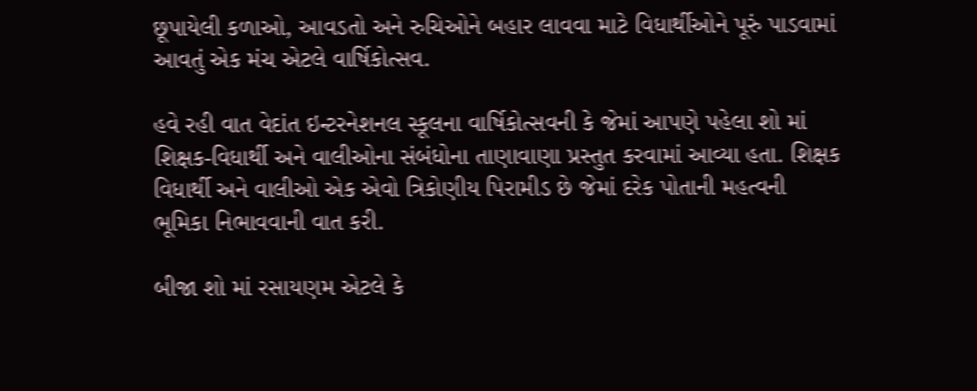છૂપાયેલી કળાઓ, આવડતો અને રુચિઓને બહાર લાવવા માટે વિધાર્થીઓને પૂરું પાડવામાં આવતું એક મંચ એટલે વાર્ષિકોત્સવ.

હવે રહી વાત વેદાંત ઇન્ટરનેશનલ સ્કૂલના વાર્ષિકોત્સવની કે જેમાં આપણે પહેલા શો માં શિક્ષક-વિધાર્થી અને વાલીઓના સંબંધોના તાણાવાણા પ્રસ્તુત કરવામાં આવ્યા હતા. શિક્ષક વિધાર્થી અને વાલીઓ એક એવો ત્રિકોણીય પિરામીડ છે જેમાં દરેક પોતાની મહત્વની ભૂમિકા નિભાવવાની વાત કરી.

બીજા શો માં રસાયણમ એટલે કે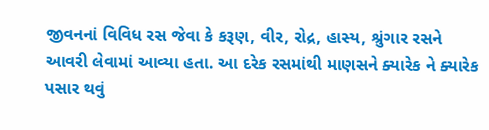જીવનનાં વિવિધ રસ જેવા કે કરૂણ, વીર, રોદ્ર, હાસ્ય, શ્રુંગાર રસને આવરી લેવામાં આવ્યા હતા. આ દરેક રસમાંથી માણસને ક્યારેક ને ક્યારેક પસાર થવું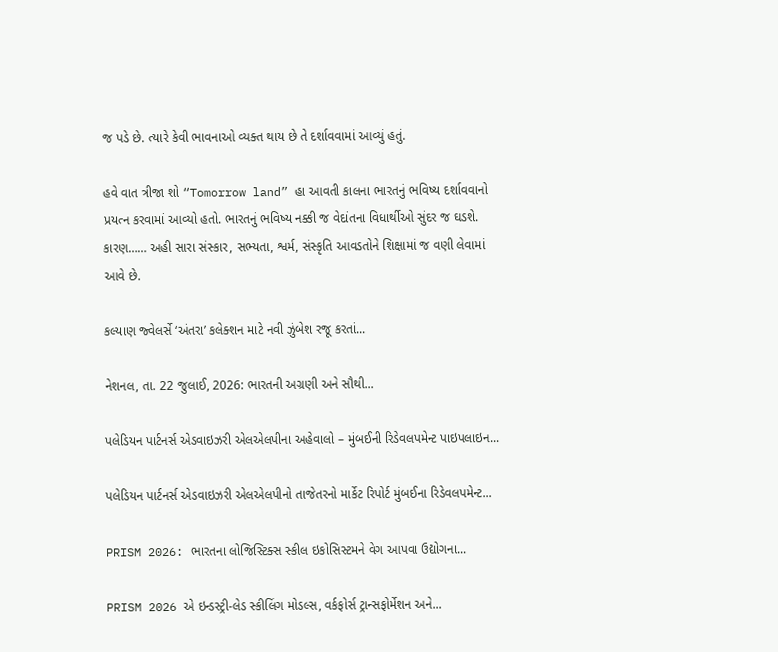જ પડે છે. ત્યારે કેવી ભાવનાઓ વ્યક્ત થાય છે તે દર્શાવવામાં આવ્યું હતું.

હવે વાત ત્રીજા શો “Tomorrow land” હા આવતી કાલના ભારતનું ભવિષ્ય દર્શાવવાનો પ્રયત્ન કરવામાં આવ્યો હતો. ભારતનું ભવિષ્ય નક્કી જ વેદાંતના વિધાર્થીઓ સુંદર જ ઘડશે. કારણ…… અહી સારા સંસ્કાર, સભ્યતા, શ્વર્મ, સંસ્કૃતિ આવડતોને શિક્ષામાં જ વણી લેવામાં આવે છે.

કલ્યાણ જ્વેલર્સે ‘અંતરા’ કલેક્શન માટે નવી ઝુંબેશ રજૂ કરતાં...

નેશનલ, તા. 22 જુલાઈ, 2026: ભારતની અગ્રણી અને સૌથી...

પલેડિયન પાર્ટનર્સ એડવાઇઝરી એલએલપીના અહેવાલો – મુંબઈની રિડેવલપમેન્ટ પાઇપલાઇન...

પલેડિયન પાર્ટનર્સ એડવાઇઝરી એલએલપીનો તાજેતરનો માર્કેટ રિપોર્ટ મુંબઈના રિડેવલપમેન્ટ...

PRISM 2026: ભારતના લોજિસ્ટિક્સ સ્કીલ ઇકોસિસ્ટમને વેગ આપવા ઉદ્યોગના...

PRISM 2026 એ ઇન્ડસ્ટ્રી-લેડ સ્કીલિંગ મોડલ્સ, વર્કફોર્સ ટ્રાન્સફોર્મેશન અને...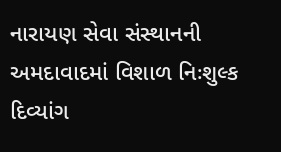નારાયણ સેવા સંસ્થાનની અમદાવાદમાં વિશાળ નિઃશુલ્ક દિવ્યાંગ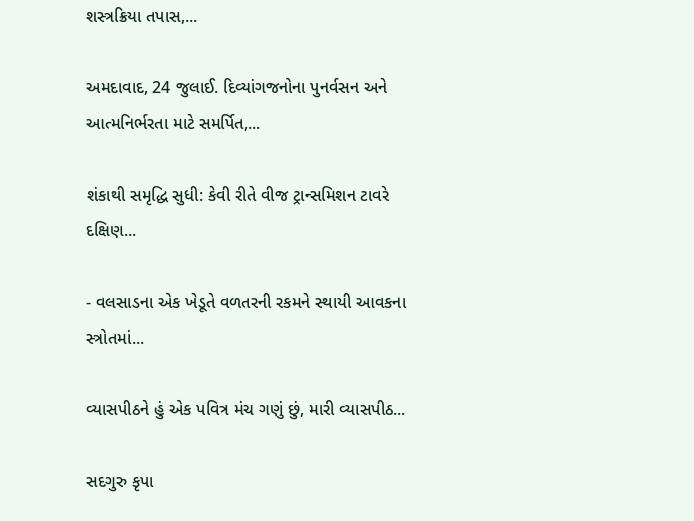શસ્ત્રક્રિયા તપાસ,...

અમદાવાદ, 24 જુલાઈ. દિવ્યાંગજનોના પુનર્વસન અને આત્મનિર્ભરતા માટે સમર્પિત,...

શંકાથી સમૃદ્ધિ સુધી: કેવી રીતે વીજ ટ્રાન્સમિશન ટાવરે દક્ષિણ...

- વલસાડના એક ખેડૂતે વળતરની રકમને સ્થાયી આવકના સ્ત્રોતમાં...

વ્યાસપીઠને હું એક પવિત્ર મંચ ગણું છું, મારી વ્યાસપીઠ...

સદગુરુ કૃપા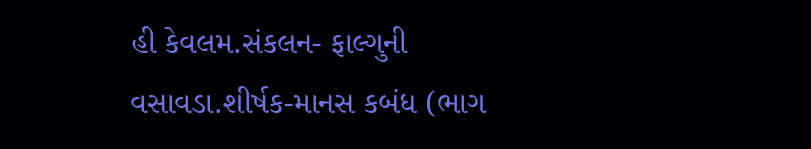હી કેવલમ.સંકલન- ફાલ્ગુની વસાવડા.શીર્ષક-માનસ કબંધ (ભાગ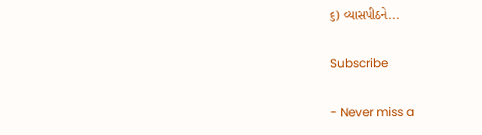૬) વ્યાસપીઠને...

Subscribe

- Never miss a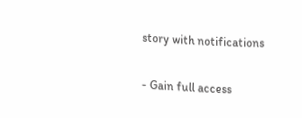story with notifications

- Gain full access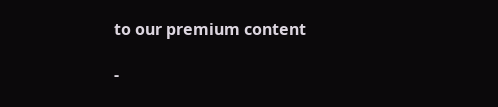to our premium content

-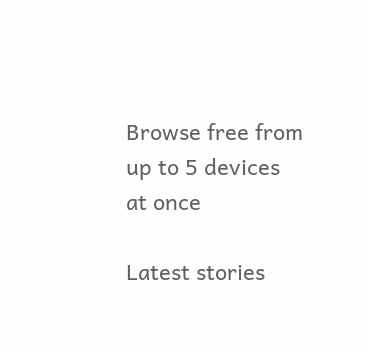Browse free from up to 5 devices at once

Latest stories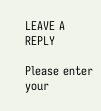LEAVE A REPLY

Please enter your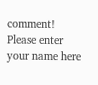comment!
Please enter your name here